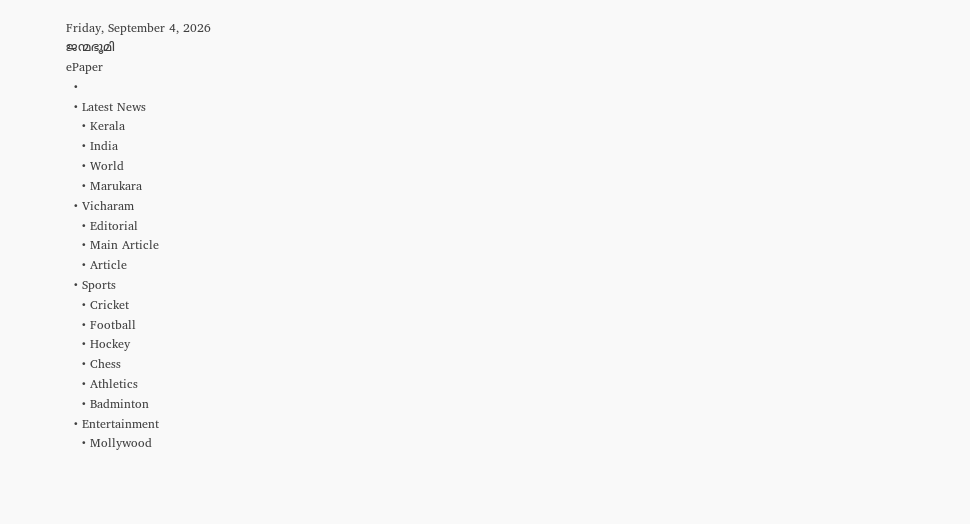Friday, September 4, 2026
ജന്മഭൂമി
ePaper
  •
  • Latest News
    • Kerala
    • India
    • World
    • Marukara
  • Vicharam
    • Editorial
    • Main Article
    • Article
  • Sports
    • Cricket
    • Football
    • Hockey
    • Chess
    • Athletics
    • Badminton
  • Entertainment
    • Mollywood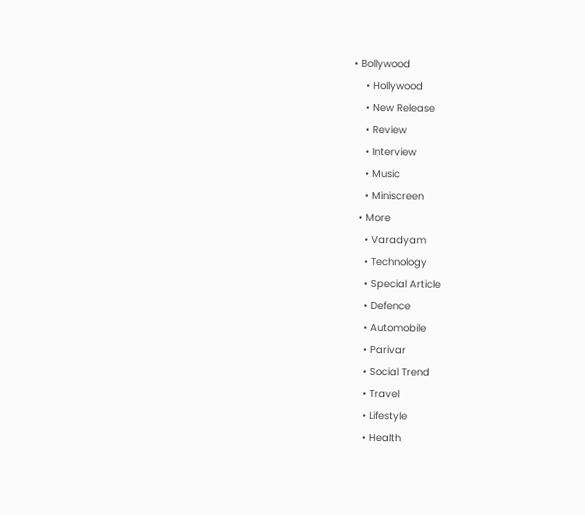• Bollywood
    • Hollywood
    • New Release
    • Review
    • Interview
    • Music
    • Miniscreen
  • More
    • Varadyam
    • Technology
    • Special Article
    • Defence
    • Automobile
    • Parivar
    • Social Trend
    • Travel
    • Lifestyle
    • Health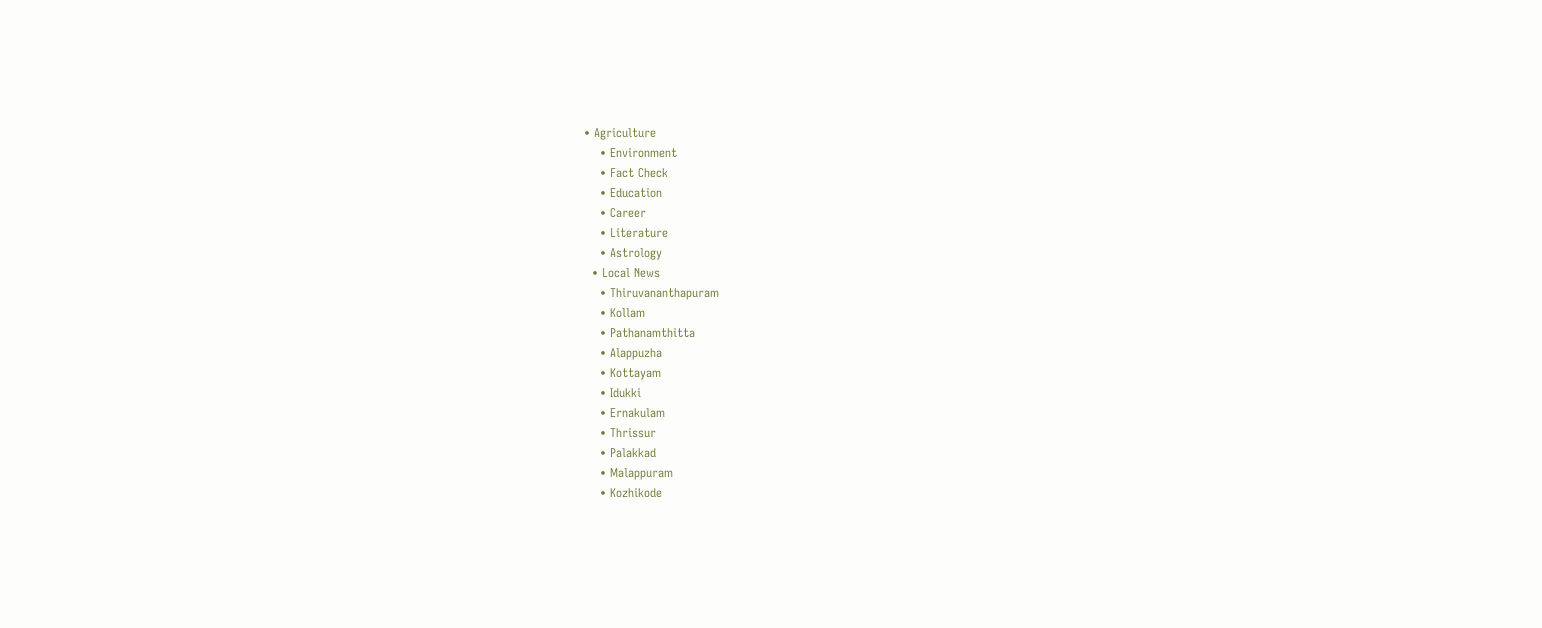• Agriculture
    • Environment
    • Fact Check
    • Education
    • Career
    • Literature
    • Astrology
  • Local News
    • Thiruvananthapuram
    • Kollam
    • Pathanamthitta
    • Alappuzha
    • Kottayam
    • Idukki
    • Ernakulam
    • Thrissur
    • Palakkad
    • Malappuram
    • Kozhikode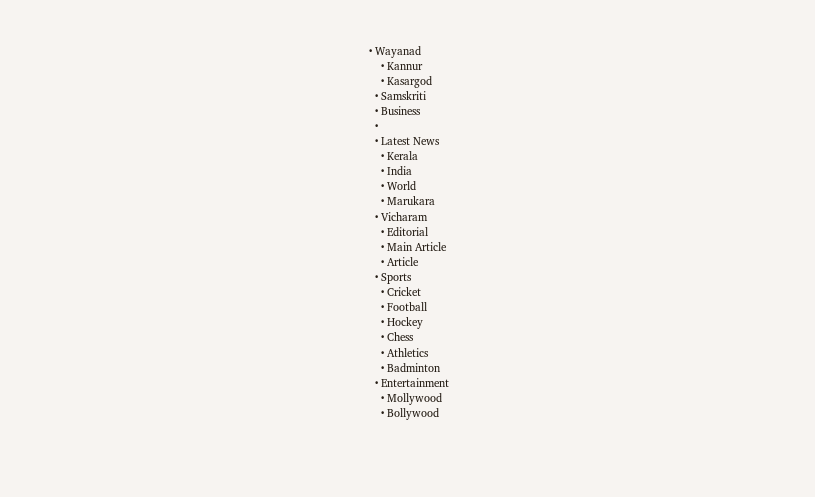• Wayanad
    • Kannur
    • Kasargod
  • Samskriti
  • Business
  •
  • Latest News
    • Kerala
    • India
    • World
    • Marukara
  • Vicharam
    • Editorial
    • Main Article
    • Article
  • Sports
    • Cricket
    • Football
    • Hockey
    • Chess
    • Athletics
    • Badminton
  • Entertainment
    • Mollywood
    • Bollywood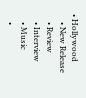• Hollywood
    • New Release
    • Review
    • Interview
    • Music
    •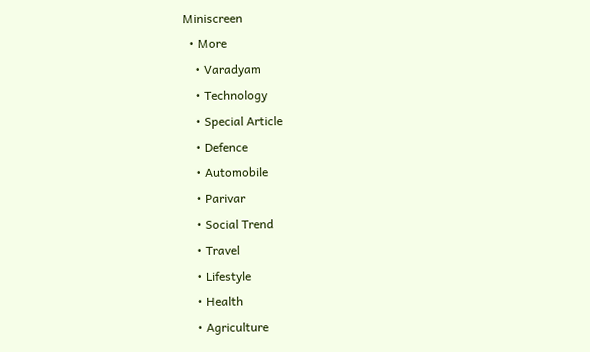Miniscreen
  • More
    • Varadyam
    • Technology
    • Special Article
    • Defence
    • Automobile
    • Parivar
    • Social Trend
    • Travel
    • Lifestyle
    • Health
    • Agriculture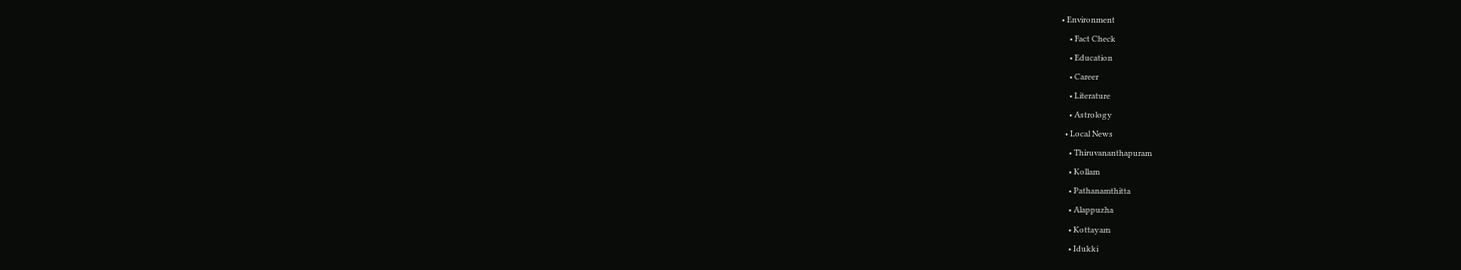• Environment
    • Fact Check
    • Education
    • Career
    • Literature
    • Astrology
  • Local News
    • Thiruvananthapuram
    • Kollam
    • Pathanamthitta
    • Alappuzha
    • Kottayam
    • Idukki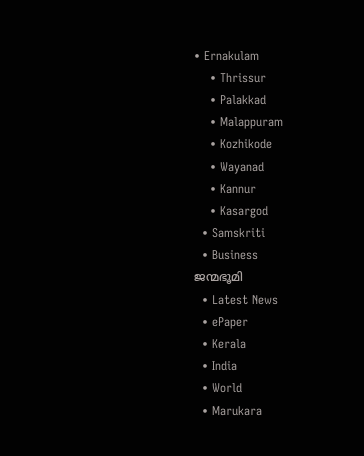• Ernakulam
    • Thrissur
    • Palakkad
    • Malappuram
    • Kozhikode
    • Wayanad
    • Kannur
    • Kasargod
  • Samskriti
  • Business
ജന്മഭൂമി
  • Latest News
  • ePaper
  • Kerala
  • India
  • World
  • Marukara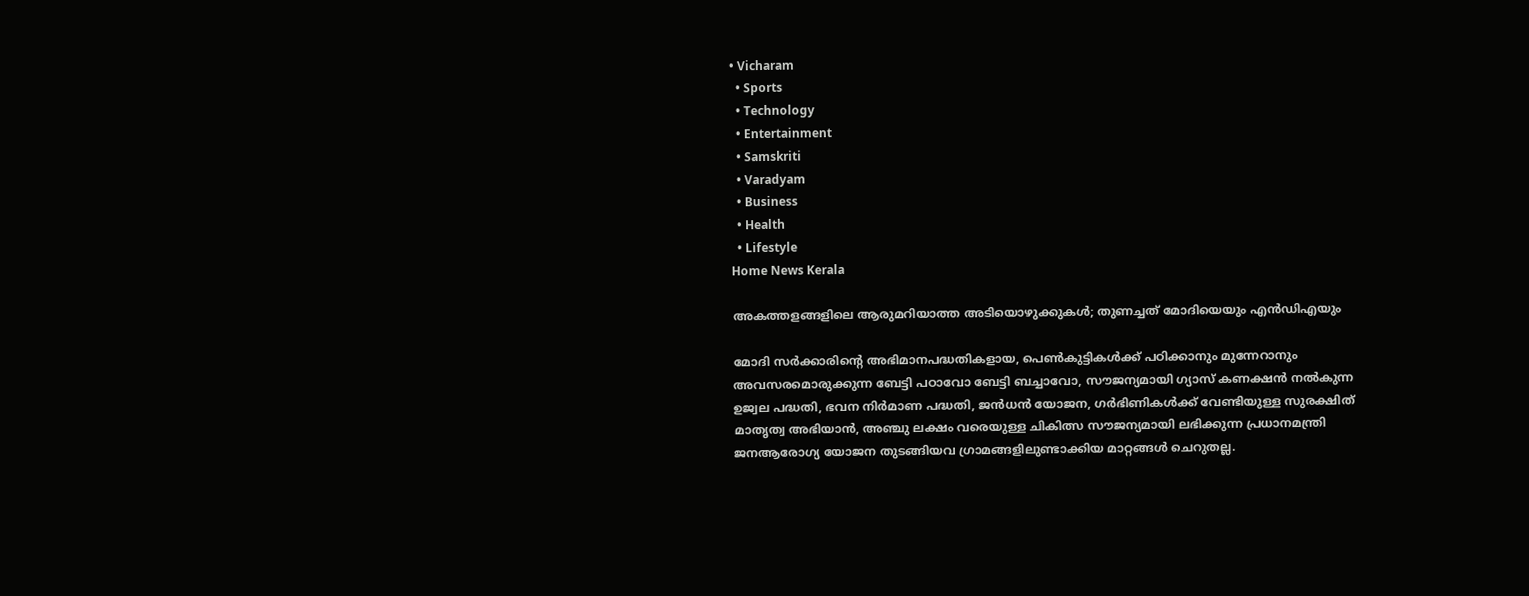• Vicharam
  • Sports
  • Technology
  • Entertainment
  • Samskriti
  • Varadyam
  • Business
  • Health
  • Lifestyle
Home News Kerala

അകത്തളങ്ങളിലെ ആരുമറിയാത്ത അടിയൊഴുക്കുകള്‍; തുണച്ചത് മോദിയെയും എന്‍ഡിഎയും

മോദി സര്‍ക്കാരിന്റെ അഭിമാനപദ്ധതികളായ, പെണ്‍കുട്ടികള്‍ക്ക് പഠിക്കാനും മുന്നേറാനും അവസരമൊരുക്കുന്ന ബേട്ടി പഠാവോ ബേട്ടി ബച്ചാവോ, സൗജന്യമായി ഗ്യാസ് കണക്ഷന്‍ നല്‍കുന്ന ഉജ്വല പദ്ധതി, ഭവന നിര്‍മാണ പദ്ധതി, ജന്‍ധന്‍ യോജന, ഗര്‍ഭിണികള്‍ക്ക് വേണ്ടിയുള്ള സുരക്ഷിത് മാതൃത്വ അഭിയാന്‍, അഞ്ചു ലക്ഷം വരെയുള്ള ചികിത്സ സൗജന്യമായി ലഭിക്കുന്ന പ്രധാനമന്ത്രി ജനആരോഗ്യ യോജന തുടങ്ങിയവ ഗ്രാമങ്ങളിലുണ്ടാക്കിയ മാറ്റങ്ങള്‍ ചെറുതല്ല.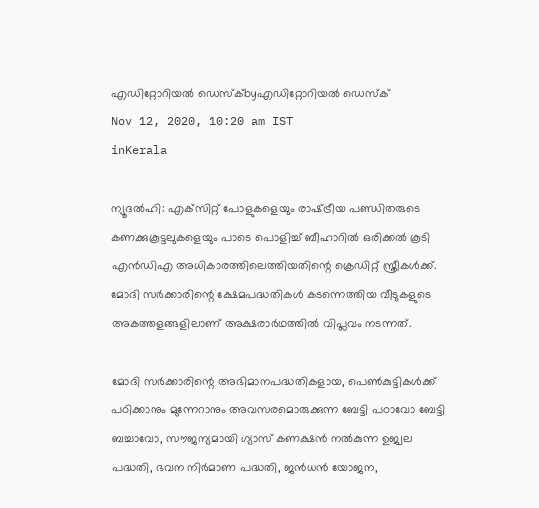എഡിറ്റോറിയൽ ഡെസ്ക്byഎഡിറ്റോറിയൽ ഡെസ്ക്
Nov 12, 2020, 10:20 am IST
inKerala

ന്യൂദല്‍ഹി: എക്‌സിറ്റ് പോളുകളെയും രാഷ്‌ട്രീയ പണ്ഡിതരുടെ കണക്കുകൂട്ടലുകളെയും പാടെ പൊളിച്ച് ബീഹാറില്‍ ഒരിക്കല്‍ കൂടി എന്‍ഡിഎ അധികാരത്തിലെത്തിയതിന്റെ ക്രെഡിറ്റ് സ്ത്രീകള്‍ക്ക്. മോദി സര്‍ക്കാരിന്റെ ക്ഷേമപദ്ധതികള്‍ കടന്നെത്തിയ വീടുകളുടെ അകത്തളങ്ങളിലാണ് അക്ഷരാര്‍ഥത്തില്‍ വിപ്ലവം നടന്നത്.

മോദി സര്‍ക്കാരിന്റെ അഭിമാനപദ്ധതികളായ, പെണ്‍കുട്ടികള്‍ക്ക് പഠിക്കാനും മുന്നേറാനും അവസരമൊരുക്കുന്ന ബേട്ടി പഠാവോ ബേട്ടി ബച്ചാവോ, സൗജന്യമായി ഗ്യാസ് കണക്ഷന്‍ നല്‍കുന്ന ഉജ്വല പദ്ധതി, ഭവന നിര്‍മാണ പദ്ധതി, ജന്‍ധന്‍ യോജന,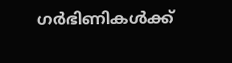ഗര്‍ഭിണികള്‍ക്ക്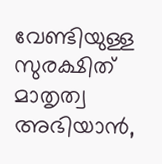വേണ്ടിയുള്ള സുരക്ഷിത് മാതൃത്വ അഭിയാന്‍,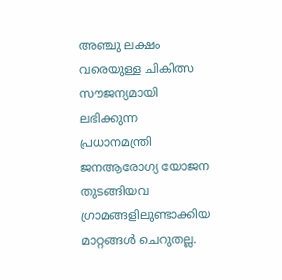അഞ്ചു ലക്ഷം വരെയുള്ള ചികിത്സ സൗജന്യമായി ലഭിക്കുന്ന പ്രധാനമന്ത്രി ജനആരോഗ്യ യോജന തുടങ്ങിയവ ഗ്രാമങ്ങളിലുണ്ടാക്കിയ മാറ്റങ്ങള്‍ ചെറുതല്ല.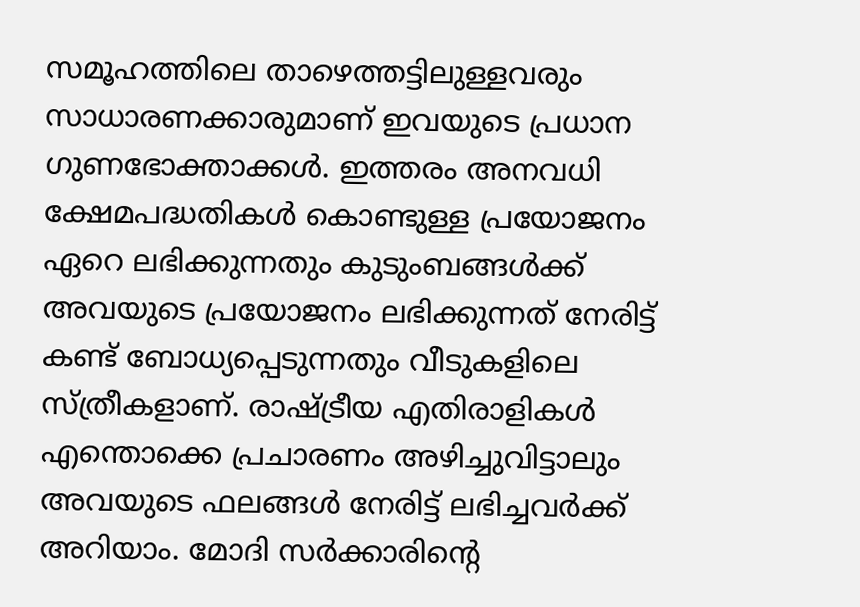സമൂഹത്തിലെ താഴെത്തട്ടിലുള്ളവരും സാധാരണക്കാരുമാണ് ഇവയുടെ പ്രധാന ഗുണഭോക്താക്കള്‍. ഇത്തരം അനവധി ക്ഷേമപദ്ധതികള്‍ കൊണ്ടുള്ള പ്രയോജനം ഏറെ ലഭിക്കുന്നതും കുടുംബങ്ങള്‍ക്ക് അവയുടെ പ്രയോജനം ലഭിക്കുന്നത് നേരിട്ട് കണ്ട് ബോധ്യപ്പെടുന്നതും വീടുകളിലെ സ്ത്രീകളാണ്. രാഷ്‌ട്രീയ എതിരാളികള്‍ എന്തൊക്കെ പ്രചാരണം അഴിച്ചുവിട്ടാലും അവയുടെ ഫലങ്ങള്‍ നേരിട്ട് ലഭിച്ചവര്‍ക്ക് അറിയാം. മോദി സര്‍ക്കാരിന്റെ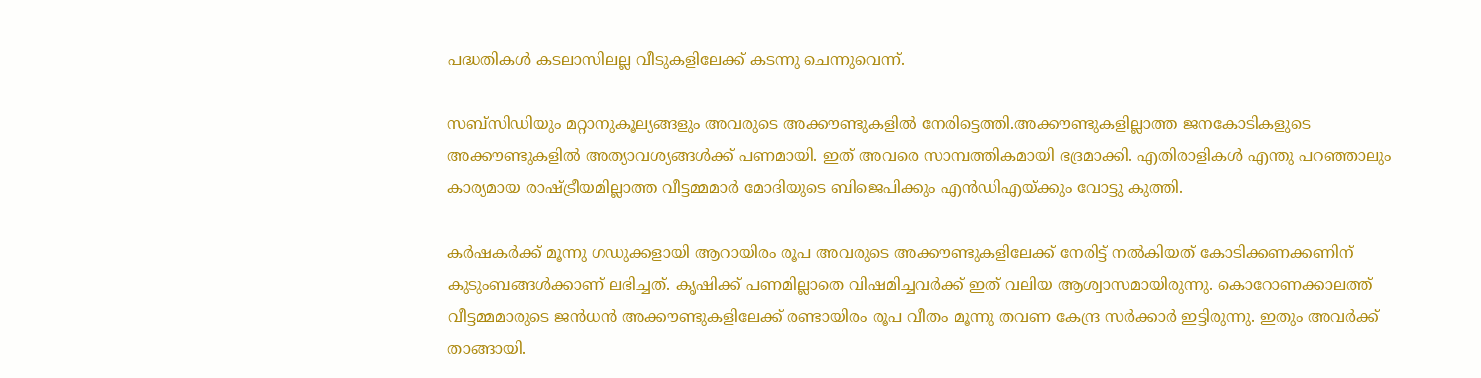പദ്ധതികള്‍ കടലാസിലല്ല വീടുകളിലേക്ക് കടന്നു ചെന്നുവെന്ന്.

സബ്‌സിഡിയും മറ്റാനുകൂല്യങ്ങളും അവരുടെ അക്കൗണ്ടുകളില്‍ നേരിട്ടെത്തി.അക്കൗണ്ടുകളില്ലാത്ത ജനകോടികളുടെ അക്കൗണ്ടുകളില്‍ അത്യാവശ്യങ്ങള്‍ക്ക് പണമായി. ഇത് അവരെ സാമ്പത്തികമായി ഭദ്രമാക്കി. എതിരാളികള്‍ എന്തു പറഞ്ഞാലും കാര്യമായ രാഷ്‌ട്രീയമില്ലാത്ത വീട്ടമ്മമാര്‍ മോദിയുടെ ബിജെപിക്കും എന്‍ഡിഎയ്‌ക്കും വോട്ടു കുത്തി.

കര്‍ഷകര്‍ക്ക് മൂന്നു ഗഡുക്കളായി ആറായിരം രൂപ അവരുടെ അക്കൗണ്ടുകളിലേക്ക് നേരിട്ട് നല്‍കിയത് കോടിക്കണക്കണിന് കുടുംബങ്ങള്‍ക്കാണ് ലഭിച്ചത്. കൃഷിക്ക് പണമില്ലാതെ വിഷമിച്ചവര്‍ക്ക് ഇത് വലിയ ആശ്വാസമായിരുന്നു. കൊറോണക്കാലത്ത് വീട്ടമ്മമാരുടെ ജന്‍ധന്‍ അക്കൗണ്ടുകളിലേക്ക് രണ്ടായിരം രൂപ വീതം മൂന്നു തവണ കേന്ദ്ര സര്‍ക്കാര്‍ ഇട്ടിരുന്നു. ഇതും അവര്‍ക്ക് താങ്ങായി.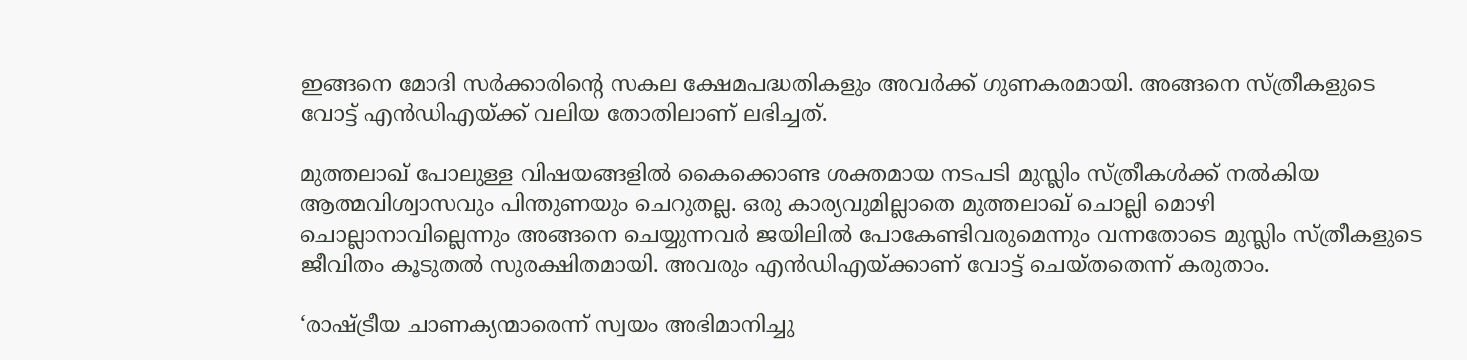ഇങ്ങനെ മോദി സര്‍ക്കാരിന്റെ സകല ക്ഷേമപദ്ധതികളും അവര്‍ക്ക് ഗുണകരമായി. അങ്ങനെ സ്ത്രീകളുടെ വോട്ട് എന്‍ഡിഎയ്‌ക്ക് വലിയ തോതിലാണ് ലഭിച്ചത്.

മുത്തലാഖ് പോലുള്ള വിഷയങ്ങളില്‍ കൈക്കൊണ്ട ശക്തമായ നടപടി മുസ്ലിം സ്ത്രീകള്‍ക്ക് നല്‍കിയ ആത്മവിശ്വാസവും പിന്തുണയും ചെറുതല്ല. ഒരു കാര്യവുമില്ലാതെ മുത്തലാഖ് ചൊല്ലി മൊഴി ചൊല്ലാനാവില്ലെന്നും അങ്ങനെ ചെയ്യുന്നവര്‍ ജയിലില്‍ പോകേണ്ടിവരുമെന്നും വന്നതോടെ മുസ്ലിം സ്ത്രീകളുടെ ജീവിതം കൂടുതല്‍ സുരക്ഷിതമായി. അവരും എന്‍ഡിഎയ്‌ക്കാണ് വോട്ട് ചെയ്തതെന്ന് കരുതാം.

‘രാഷ്‌ട്രീയ ചാണക്യന്മാരെന്ന് സ്വയം അഭിമാനിച്ചു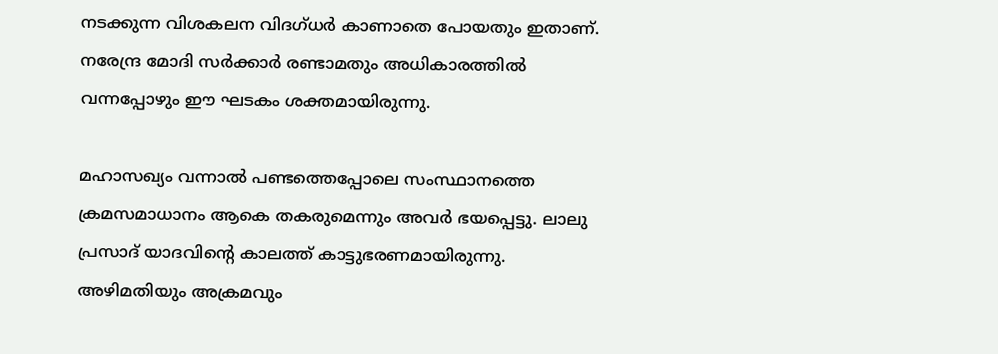നടക്കുന്ന വിശകലന വിദഗ്ധര്‍ കാണാതെ പോയതും ഇതാണ്. നരേന്ദ്ര മോദി സര്‍ക്കാര്‍ രണ്ടാമതും അധികാരത്തില്‍ വന്നപ്പോഴും ഈ ഘടകം ശക്തമായിരുന്നു.

മഹാസഖ്യം വന്നാല്‍ പണ്ടത്തെപ്പോലെ സംസ്ഥാനത്തെ ക്രമസമാധാനം ആകെ തകരുമെന്നും അവര്‍ ഭയപ്പെട്ടു. ലാലു പ്രസാദ് യാദവിന്റെ കാലത്ത് കാട്ടുഭരണമായിരുന്നു. അഴിമതിയും അക്രമവും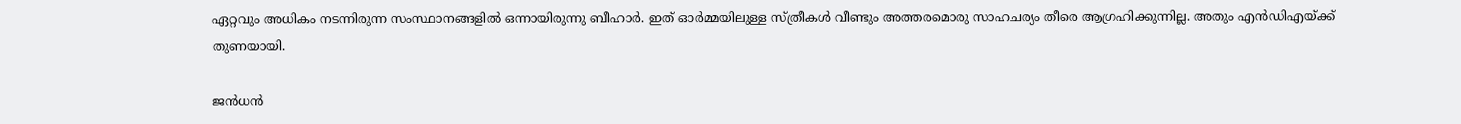ഏറ്റവും അധികം നടന്നിരുന്ന സംസ്ഥാനങ്ങളില്‍ ഒന്നായിരുന്നു ബീഹാര്‍. ഇത് ഓര്‍മ്മയിലുള്ള സ്ത്രീകള്‍ വീണ്ടും അത്തരമൊരു സാഹചര്യം തീരെ ആഗ്രഹിക്കുന്നില്ല. അതും എന്‍ഡിഎയ്‌ക്ക് തുണയായി.

ജന്‍ധന്‍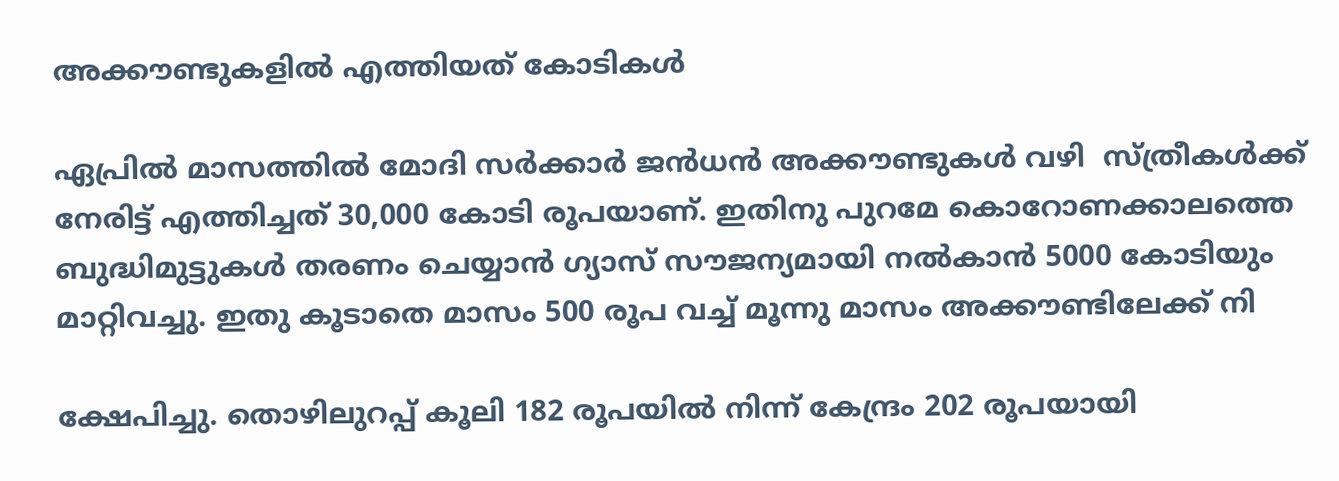അക്കൗണ്ടുകളില്‍ എത്തിയത് കോടികള്‍

ഏപ്രില്‍ മാസത്തില്‍ മോദി സര്‍ക്കാര്‍ ജന്‍ധന്‍ അക്കൗണ്ടുകള്‍ വഴി  സ്ത്രീകള്‍ക്ക് നേരിട്ട് എത്തിച്ചത് 30,000 കോടി രൂപയാണ്. ഇതിനു പുറമേ കൊറോണക്കാലത്തെ ബുദ്ധിമുട്ടുകള്‍ തരണം ചെയ്യാന്‍ ഗ്യാസ് സൗജന്യമായി നല്‍കാന്‍ 5000 കോടിയും മാറ്റിവച്ചു. ഇതു കൂടാതെ മാസം 500 രൂപ വച്ച് മൂന്നു മാസം അക്കൗണ്ടിലേക്ക് നി

ക്ഷേപിച്ചു. തൊഴിലുറപ്പ് കൂലി 182 രൂപയില്‍ നിന്ന് കേന്ദ്രം 202 രൂപയായി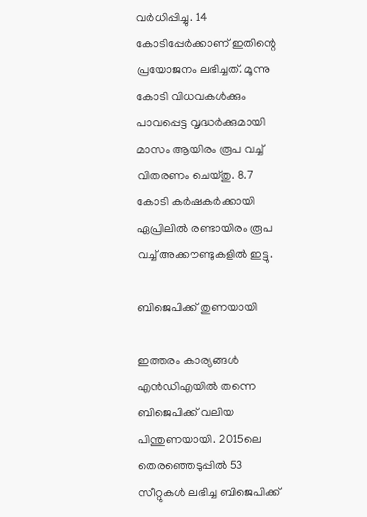വര്‍ധിപ്പിച്ചു. 14 കോടിപ്പേര്‍ക്കാണ് ഇതിന്റെ പ്രയോജനം ലഭിച്ചത്. മൂന്നു കോടി വിധവകള്‍ക്കും പാവപ്പെട്ട വൃദ്ധര്‍ക്കുമായി മാസം ആയിരം രൂപ വച്ച് വിതരണം ചെയ്തു. 8.7 കോടി കര്‍ഷകര്‍ക്കായി ഏപ്രിലില്‍ രണ്ടായിരം രൂപ വച്ച് അക്കൗണ്ടുകളില്‍ ഇട്ടു.

ബിജെപിക്ക് തുണയായി

ഇത്തരം കാര്യങ്ങള്‍ എന്‍ഡിഎയില്‍ തന്നെ ബിജെപിക്ക് വലിയ പിന്തുണയായി. 2015ലെ തെരഞ്ഞെടുപ്പില്‍ 53 സീറ്റുകള്‍ ലഭിച്ച ബിജെപിക്ക്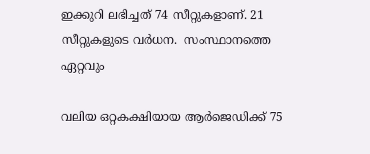ഇക്കുറി ലഭിച്ചത് 74 സീറ്റുകളാണ്. 21 സീറ്റുകളുടെ വര്‍ധന.  സംസ്ഥാനത്തെ ഏറ്റവും

വലിയ ഒറ്റകക്ഷിയായ ആര്‍ജെഡിക്ക് 75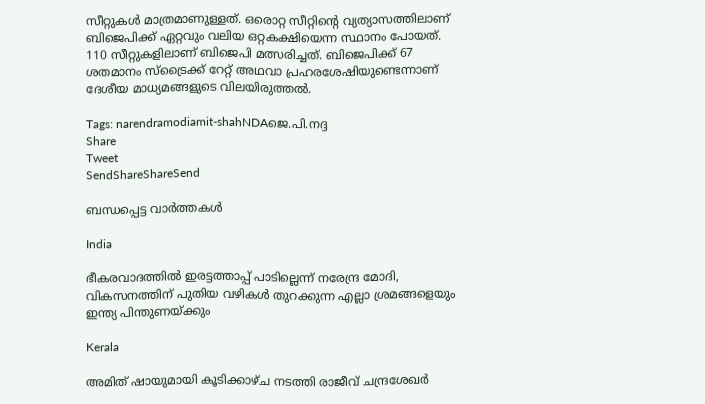സീറ്റുകള്‍ മാത്രമാണുള്ളത്. ഒരൊറ്റ സീറ്റിന്റെ വ്യത്യാസത്തിലാണ് ബിജെപിക്ക് ഏറ്റവും വലിയ ഒറ്റകക്ഷിയെന്ന സ്ഥാനം പോയത്. 110 സീറ്റുകളിലാണ് ബിജെപി മത്സരിച്ചത്. ബിജെപിക്ക് 67 ശതമാനം സ്‌ട്രൈക്ക് റേറ്റ് അഥവാ പ്രഹരശേഷിയുണ്ടെന്നാണ് ദേശീയ മാധ്യമങ്ങളുടെ വിലയിരുത്തല്‍.

Tags: narendramodiamit-shahNDAജെ.പി.നദ്ദ
Share
Tweet
SendShareShareSend

ബന്ധപ്പെട്ട വാര്‍ത്തകള്‍

India

ഭീകരവാദത്തില്‍ ഇരട്ടത്താപ്പ് പാടില്ലെന്ന് നരേന്ദ്ര മോദി, വികസനത്തിന് പുതിയ വഴികള്‍ തുറക്കുന്ന എല്ലാ ശ്രമങ്ങളെയും ഇന്ത്യ പിന്തുണയ്‌ക്കും

Kerala

അമിത് ഷായുമായി കൂടിക്കാഴ്ച നടത്തി രാജീവ് ചന്ദ്രശേഖർ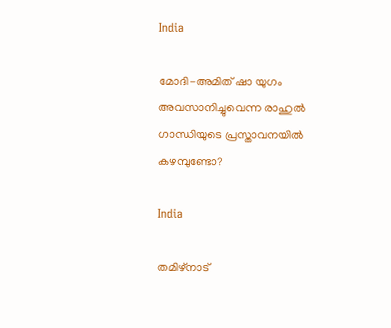India

മോദി-അമിത് ഷാ യുഗം അവസാനിച്ചുവെന്ന രാഹുല്‍ ഗാന്ധിയുടെ പ്രസ്താവനയില്‍ കഴമ്പുണ്ടോ?

India

തമിഴ്നാട്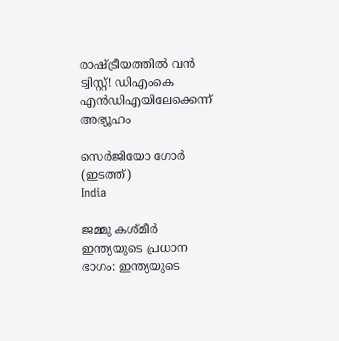രാഷ്‌ട്രീയത്തിൽ വൻ ട്വിസ്റ്റ്! ഡിഎംകെ എൻഡിഎയിലേക്കെന്ന് അഭ്യൂഹം

സെര്‍ജിയോ ഗോര്‍ (ഇടത്ത്)
India

ജമ്മു കശ്മീർ ഇന്ത്യയുടെ പ്രധാന ഭാഗം: ഇന്ത്യയുടെ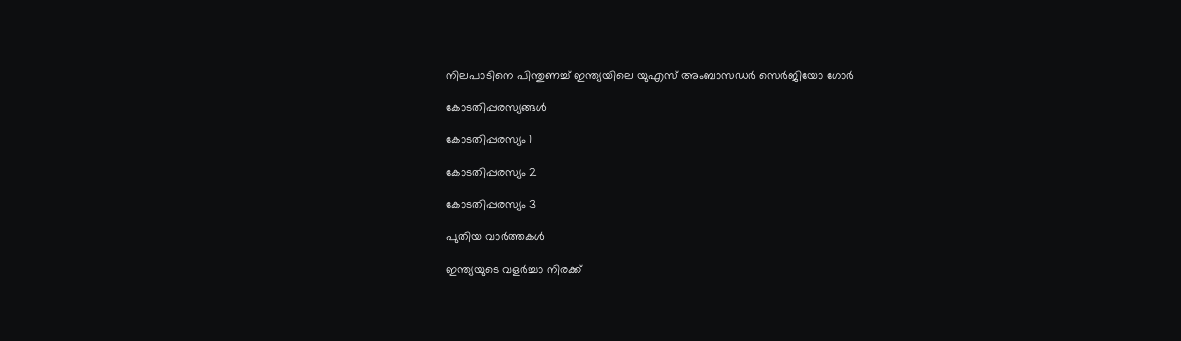നിലപാടിനെ പിന്തുണച്ച് ഇന്ത്യയിലെ യുഎസ് അംബാസഡര്‍ സെർജിയോ ഗോര്‍

കോടതിപ്പരസ്യങ്ങള്‍

കോടതിപ്പരസ്യം 1

കോടതിപ്പരസ്യം 2

കോടതിപ്പരസ്യം 3

പുതിയ വാര്‍ത്തകള്‍

ഇന്ത്യയുടെ വളർച്ചാ നിരക്ക്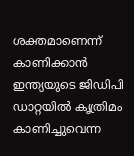ശക്തമാണെന്ന് കാണിക്കാൻ ഇന്ത്യയുടെ ജിഡിപി ഡാറ്റയിൽ കൃത്രിമം കാണിച്ചുവെന്ന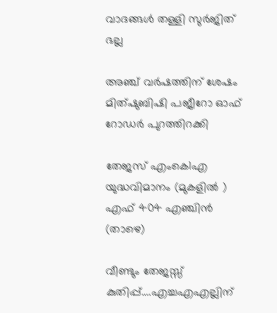വാദങ്ങൾ തള്ളി സുർജിത് ഭല്ല

അഞ്ച് വര്‍ഷത്തിന് ശേഷം മിത്ഷുബിഷി പജീറോ ഓഫ് റോഡര്‍ പുറത്തിറക്കി

തേജസ് എംകെ1എ യുദ്ധവിമാനം (മുകളില്‍ ) എഫ് 404 എഞ്ചിന്‍ (താഴെ)

വീണ്ടും തേജസ്സ് കുതിപ്പ്….എച്ചഎഎല്ലിന്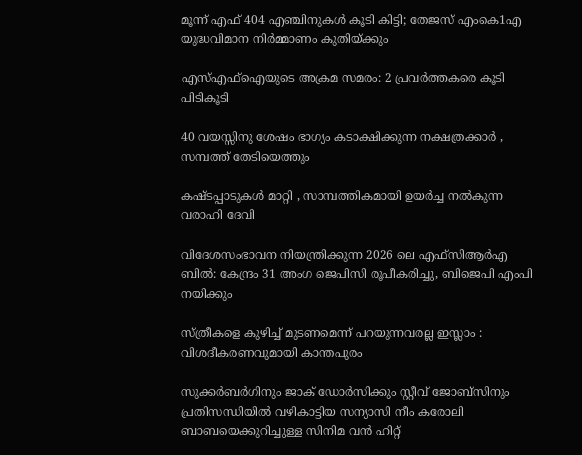മൂന്ന് എഫ് 404 എഞ്ചിനുകൾ കൂടി കിട്ടി; തേജസ് എംകെ1എ യുദ്ധവിമാന നിര്‍മ്മാണം കുതിയ്‌ക്കും

എസ്എഫ്ഐയുടെ അക്രമ സമരം: 2 പ്രവര്‍ത്തകരെ കൂടി പിടികൂടി

40 വയസ്സിനു ശേഷം ഭാഗ്യം കടാക്ഷിക്കുന്ന നക്ഷത്രക്കാർ , സമ്പത്ത് തേടിയെത്തും

കഷ്ടപ്പാടുകൾ മാറ്റി , സാമ്പത്തികമായി ഉയർച്ച നൽകുന്ന വരാഹി ദേവി

വിദേശസംഭാവന നിയന്ത്രിക്കുന്ന 2026 ലെ എഫ്‌സി‌ആർ‌എ ബിൽ: കേന്ദ്രം 31 അംഗ ജെ‌പി‌സി രൂപീകരിച്ചു, ബിജെപി എംപി നയിക്കും

സ്ത്രീകളെ കുഴിച്ച് മുടണമെന്ന് പറയുന്നവരല്ല ഇസ്ലാം : വിശദീകരണവുമായി കാന്തപുരം

സുക്കര്‍ബര്‍ഗിനും ജാക് ഡോര്‍സിക്കും സ്റ്റീവ് ജോബ്സിനും പ്രതിസന്ധിയില്‍ വഴികാട്ടിയ സന്യാസി നീം കരോലി ബാബയെക്കുറിച്ചുള്ള സിനിമ വന്‍ ഹിറ്റ്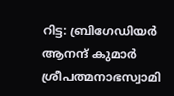റിട്ട: ബ്രിഗേഡിയര്‍ ആനന്ദ് കുമാര്‍ ശ്രീപത്മനാഭസ്വാമി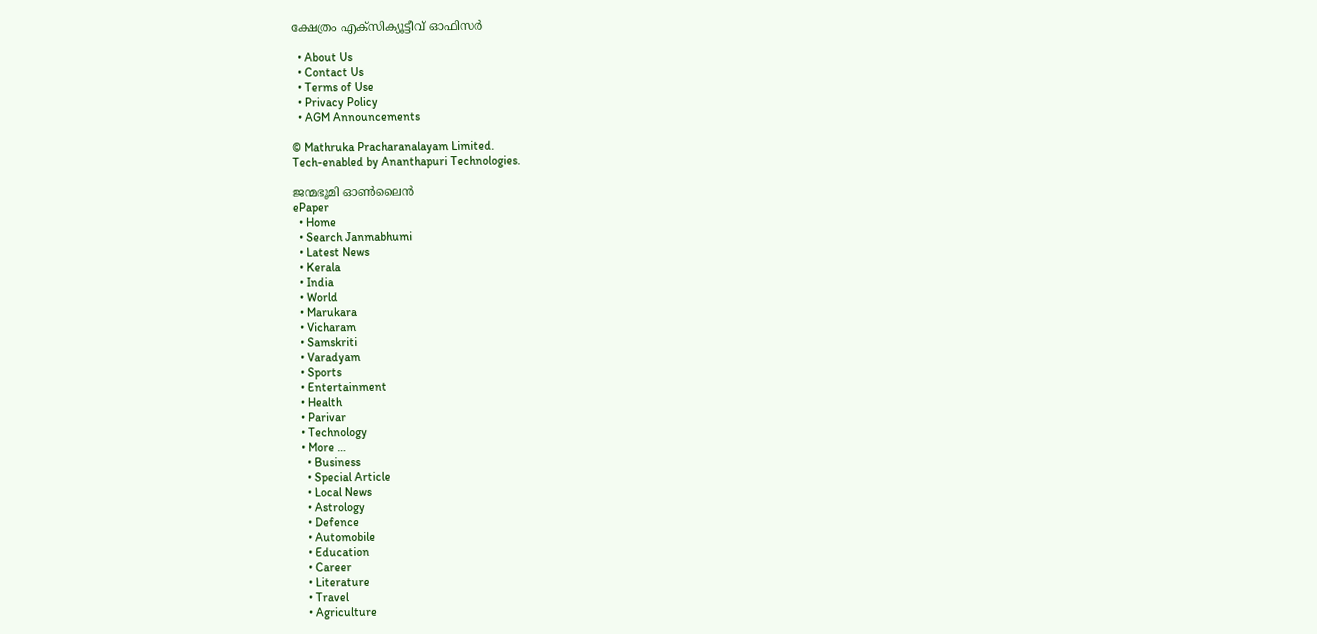ക്ഷേത്രം എക്സിക്യൂട്ടീവ് ഓഫിസര്‍

  • About Us
  • Contact Us
  • Terms of Use
  • Privacy Policy
  • AGM Announcements

© Mathruka Pracharanalayam Limited.
Tech-enabled by Ananthapuri Technologies.

ജന്മഭൂമി ഓണ്‍ലൈന്‍
ePaper
  • Home
  • Search Janmabhumi
  • Latest News
  • Kerala
  • India
  • World
  • Marukara
  • Vicharam
  • Samskriti
  • Varadyam
  • Sports
  • Entertainment
  • Health
  • Parivar
  • Technology
  • More …
    • Business
    • Special Article
    • Local News
    • Astrology
    • Defence
    • Automobile
    • Education
    • Career
    • Literature
    • Travel
    • Agriculture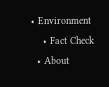• Environment
    • Fact Check
  • About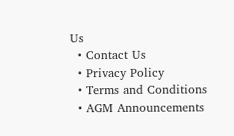Us
  • Contact Us
  • Privacy Policy
  • Terms and Conditions
  • AGM Announcements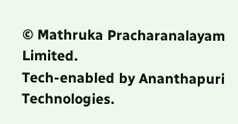© Mathruka Pracharanalayam Limited.
Tech-enabled by Ananthapuri Technologies.